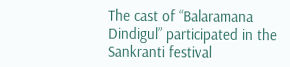The cast of “Balaramana Dindigul” participated in the Sankranti festival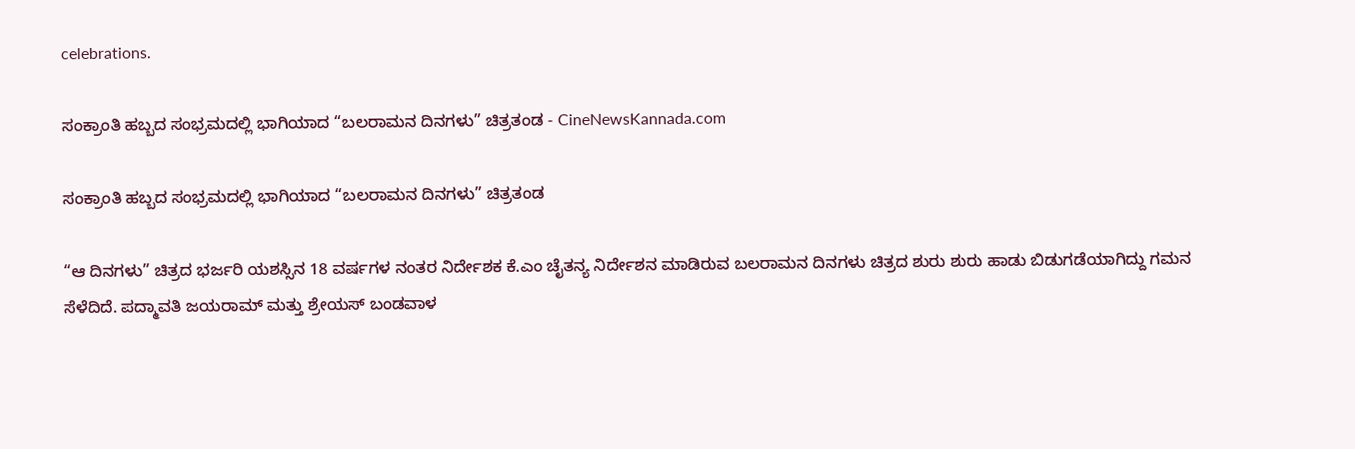celebrations.

ಸಂಕ್ರಾಂತಿ ಹಬ್ಬದ ಸಂಭ್ರಮದಲ್ಲಿ ಭಾಗಿಯಾದ “ಬಲರಾಮನ ದಿನಗಳು” ಚಿತ್ರತಂಡ - CineNewsKannada.com

ಸಂಕ್ರಾಂತಿ ಹಬ್ಬದ ಸಂಭ್ರಮದಲ್ಲಿ ಭಾಗಿಯಾದ “ಬಲರಾಮನ ದಿನಗಳು” ಚಿತ್ರತಂಡ

“ಆ ದಿನಗಳು” ಚಿತ್ರದ ಭರ್ಜರಿ ಯಶಸ್ಸಿನ 18 ವರ್ಷಗಳ ನಂತರ ನಿರ್ದೇಶಕ ಕೆ.ಎಂ ಚೈತನ್ಯ ನಿರ್ದೇಶನ ಮಾಡಿರುವ ಬಲರಾಮನ ದಿನಗಳು ಚಿತ್ರದ ಶುರು ಶುರು ಹಾಡು ಬಿಡುಗಡೆಯಾಗಿದ್ದು ಗಮನ ಸೆಳೆದಿದೆ. ಪದ್ಮಾವತಿ ಜಯರಾಮ್ ಮತ್ತು ಶ್ರೇಯಸ್ ಬಂಡವಾಳ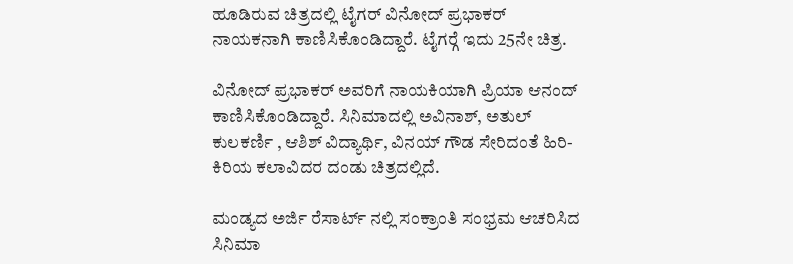ಹೂಡಿರುವ ಚಿತ್ರದಲ್ಲಿ ಟೈಗರ್ ವಿನೋದ್ ಪ್ರಭಾಕರ್ ನಾಯಕನಾಗಿ ಕಾಣಿಸಿಕೊಂಡಿದ್ದಾರೆ. ಟೈಗರ್‍ಗೆ ಇದು 25ನೇ ಚಿತ್ರ.

ವಿನೋದ್ ಪ್ರಭಾಕರ್ ಅವರಿಗೆ ನಾಯಕಿಯಾಗಿ ಪ್ರಿಯಾ ಆನಂದ್ ಕಾಣಿಸಿಕೊಂಡಿದ್ದಾರೆ. ಸಿನಿಮಾದಲ್ಲಿ ಅವಿನಾಶ್, ಅತುಲ್ ಕುಲಕರ್ಣಿ , ಆಶಿಶ್ ವಿದ್ಯಾರ್ಥಿ, ವಿನಯ್ ಗೌಡ ಸೇರಿದಂತೆ ಹಿರಿ- ಕಿರಿಯ ಕಲಾವಿದರ ದಂಡು ಚಿತ್ರದಲ್ಲಿದೆ.

ಮಂಡ್ಯದ ಅರ್ಜಿ ರೆಸಾರ್ಟ್ ನಲ್ಲಿ ಸಂಕ್ರಾಂತಿ ಸಂಭ್ರಮ ಆಚರಿಸಿದ ಸಿನಿಮಾ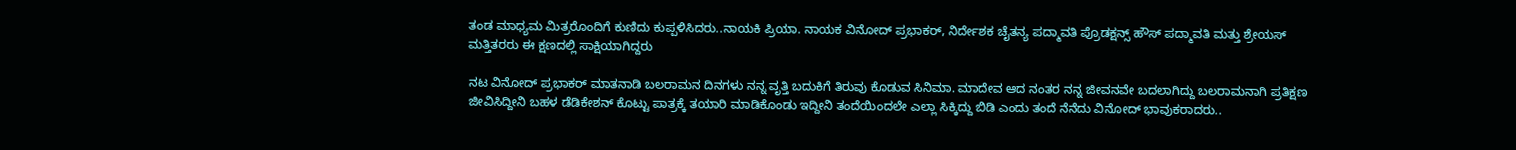ತಂಡ ಮಾಧ್ಯಮ ಮಿತ್ರರೊಂದಿಗೆ ಕುಣಿದು ಕುಪ್ಪಳಿಸಿದರು..ನಾಯಕಿ ಪ್ರಿಯಾ. ನಾಯಕ ವಿನೋದ್ ಪ್ರಭಾಕರ್, ನಿರ್ದೇಶಕ ಚೈತನ್ಯ ಪದ್ಮಾವತಿ ಪ್ರೊಡಕ್ಷನ್ಸ್ ಹೌಸ್ ಪದ್ಮಾವತಿ ಮತ್ತು ಶ್ರೇಯಸ್ ಮತ್ತಿತರರು ಈ ಕ್ಷಣದಲ್ಲಿ ಸಾಕ್ಷಿಯಾಗಿದ್ದರು

ನಟ ವಿನೋದ್ ಪ್ರಭಾಕರ್ ಮಾತನಾಡಿ ಬಲರಾಮನ ದಿನಗಳು ನನ್ನ ವೃತ್ತಿ ಬದುಕಿಗೆ ತಿರುವು ಕೊಡುವ ಸಿನಿಮಾ. ಮಾದೇವ ಆದ ನಂತರ ನನ್ನ ಜೀವನವೇ ಬದಲಾಗಿದ್ದು ಬಲರಾಮನಾಗಿ ಪ್ರತಿಕ್ಷಣ ಜೀವಿಸಿದ್ದೀನಿ ಬಹಳ ಡೆಡಿಕೇಶನ್ ಕೊಟ್ಟು ಪಾತ್ರಕ್ಕೆ ತಯಾರಿ ಮಾಡಿಕೊಂಡು ಇದ್ದೀನಿ ತಂದೆಯಿಂದಲೇ ಎಲ್ಲಾ ಸಿಕ್ಕಿದ್ದು ಬಿಡಿ ಎಂದು ತಂದೆ ನೆನೆದು ವಿನೋದ್ ಭಾವುಕರಾದರು..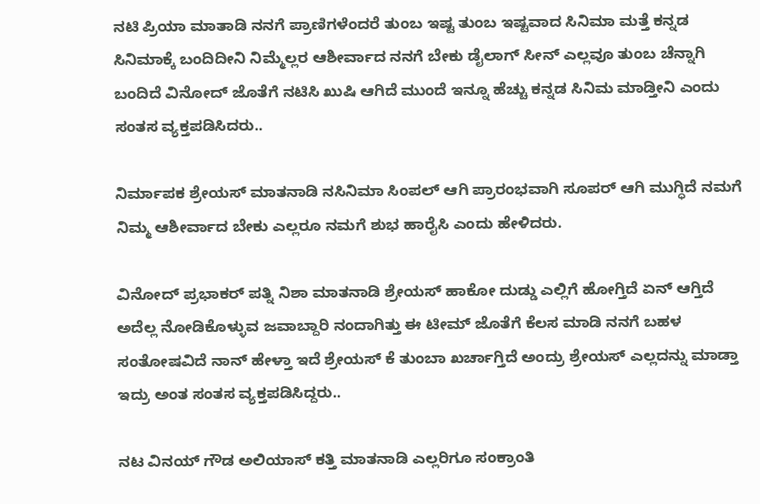ನಟಿ ಪ್ರಿಯಾ ಮಾತಾಡಿ ನನಗೆ ಪ್ರಾಣಿಗಳೆಂದರೆ ತುಂಬ ಇಷ್ಟ ತುಂಬ ಇಷ್ಟವಾದ ಸಿನಿಮಾ ಮತ್ತೆ ಕನ್ನಡ ಸಿನಿಮಾಕ್ಕೆ ಬಂದಿದೀನಿ ನಿಮ್ಮೆಲ್ಲರ ಆಶೀರ್ವಾದ ನನಗೆ ಬೇಕು ಡೈಲಾಗ್ ಸೀನ್ ಎಲ್ಲವೂ ತುಂಬ ಚೆನ್ನಾಗಿ ಬಂದಿದೆ ವಿನೋದ್ ಜೊತೆಗೆ ನಟಿಸಿ ಖುಷಿ ಆಗಿದೆ ಮುಂದೆ ಇನ್ನೂ ಹೆಚ್ಚು ಕನ್ನಡ ಸಿನಿಮ ಮಾಡ್ತೀನಿ ಎಂದು ಸಂತಸ ವ್ಯಕ್ತಪಡಿಸಿದರು..

ನಿರ್ಮಾಪಕ ಶ್ರೇಯಸ್ ಮಾತನಾಡಿ ನಸಿನಿಮಾ ಸಿಂಪಲ್ ಆಗಿ ಪ್ರಾರಂಭವಾಗಿ ಸೂಪರ್ ಆಗಿ ಮುಗ್ಧಿದೆ ನಮಗೆ ನಿಮ್ಮ ಆಶೀರ್ವಾದ ಬೇಕು ಎಲ್ಲರೂ ನಮಗೆ ಶುಭ ಹಾರೈಸಿ ಎಂದು ಹೇಳಿದರು.

ವಿನೋದ್ ಪ್ರಭಾಕರ್ ಪತ್ನಿ ನಿಶಾ ಮಾತನಾಡಿ ಶ್ರೇಯಸ್ ಹಾಕೋ ದುಡ್ಡು ಎಲ್ಲಿಗೆ ಹೋಗ್ತಿದೆ ಏನ್ ಆಗ್ತಿದೆ ಅದೆಲ್ಲ ನೋಡಿಕೊಳ್ಳುವ ಜವಾಬ್ದಾರಿ ನಂದಾಗಿತ್ತು ಈ ಟೀಮ್ ಜೊತೆಗೆ ಕೆಲಸ ಮಾಡಿ ನನಗೆ ಬಹಳ ಸಂತೋಷವಿದೆ ನಾನ್ ಹೇಳ್ತಾ ಇದೆ ಶ್ರೇಯಸ್ ಕೆ ತುಂಬಾ ಖರ್ಚಾಗ್ತಿದೆ ಅಂದ್ರು ಶ್ರೇಯಸ್ ಎಲ್ಲದನ್ನು ಮಾಡ್ತಾ ಇದ್ರು ಅಂತ ಸಂತಸ ವ್ಯಕ್ತಪಡಿಸಿದ್ದರು..

ನಟ ವಿನಯ್ ಗೌಡ ಅಲಿಯಾಸ್ ಕತ್ತಿ ಮಾತನಾಡಿ ಎಲ್ಲರಿಗೂ ಸಂಕ್ರಾಂತಿ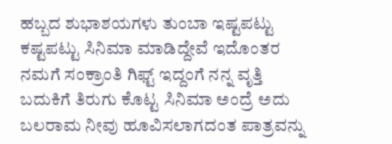ಹಬ್ಬದ ಶುಭಾಶಯಗಳು ತುಂಬಾ ಇಷ್ಟಪಟ್ಟು ಕಷ್ಟಪಟ್ಟು ಸಿನಿಮಾ ಮಾಡಿದ್ದೇವೆ ಇದೊಂತರ ನಮಗೆ ಸಂಕ್ರಾಂತಿ ಗಿಫ್ಟ್ ಇದ್ದಂಗೆ ನನ್ನ ವೃತ್ತಿ ಬದುಕಿಗೆ ತಿರುಗು ಕೊಟ್ಟ ಸಿನಿಮಾ ಅಂದ್ರೆ ಅದು ಬಲರಾಮ ನೀವು ಹೂವಿಸಲಾಗದಂತ ಪಾತ್ರವನ್ನು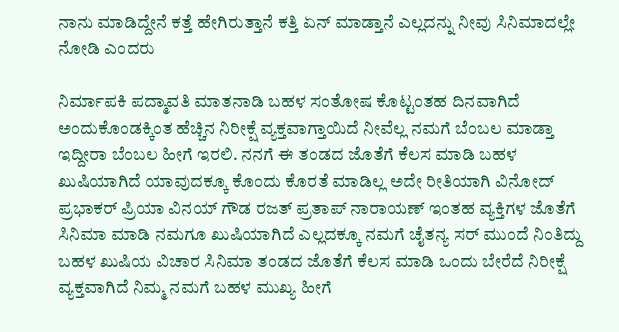ನಾನು ಮಾಡಿದ್ದೇನೆ ಕತ್ತೆ ಹೇಗಿರುತ್ತಾನೆ ಕತ್ತಿ ಏನ್ ಮಾಡ್ತಾನೆ ಎಲ್ಲದನ್ನು ನೀವು ಸಿನಿಮಾದಲ್ಲೇ ನೋಡಿ ಎಂದರು

ನಿರ್ಮಾಪಕಿ ಪದ್ಮಾವತಿ ಮಾತನಾಡಿ ಬಹಳ ಸಂತೋಷ ಕೊಟ್ಟಂತಹ ದಿನವಾಗಿದೆ ಅಂದುಕೊಂಡಕ್ಕಿಂತ ಹೆಚ್ಚಿನ ನಿರೀಕ್ಷೆ ವ್ಯಕ್ತವಾಗ್ತಾಯಿದೆ ನೀವೆಲ್ಲ ನಮಗೆ ಬೆಂಬಲ ಮಾಡ್ತಾ ಇದ್ದೀರಾ ಬೆಂಬಲ ಹೀಗೆ ಇರಲಿ. ನನಗೆ ಈ ತಂಡದ ಜೊತೆಗೆ ಕೆಲಸ ಮಾಡಿ ಬಹಳ ಖುಷಿಯಾಗಿದೆ ಯಾವುದಕ್ಕೂ ಕೊಂದು ಕೊರತೆ ಮಾಡಿಲ್ಲ ಅದೇ ರೀತಿಯಾಗಿ ವಿನೋದ್ ಪ್ರಭಾಕರ್ ಪ್ರಿಯಾ ವಿನಯ್ ಗೌಡ ರಜತ್ ಪ್ರತಾಪ್ ನಾರಾಯಣ್ ಇಂತಹ ವ್ಯಕ್ತಿಗಳ ಜೊತೆಗೆ ಸಿನಿಮಾ ಮಾಡಿ ನಮಗೂ ಖುಷಿಯಾಗಿದೆ ಎಲ್ಲದಕ್ಕೂ ನಮಗೆ ಚೈತನ್ಯ ಸರ್ ಮುಂದೆ ನಿಂತಿದ್ದು ಬಹಳ ಖುಷಿಯ ವಿಚಾರ ಸಿನಿಮಾ ತಂಡದ ಜೊತೆಗೆ ಕೆಲಸ ಮಾಡಿ ಒಂದು ಬೇರೆದೆ ನಿರೀಕ್ಷೆ ವ್ಯಕ್ತವಾಗಿದೆ ನಿಮ್ಮ ನಮಗೆ ಬಹಳ ಮುಖ್ಯ ಹೀಗೆ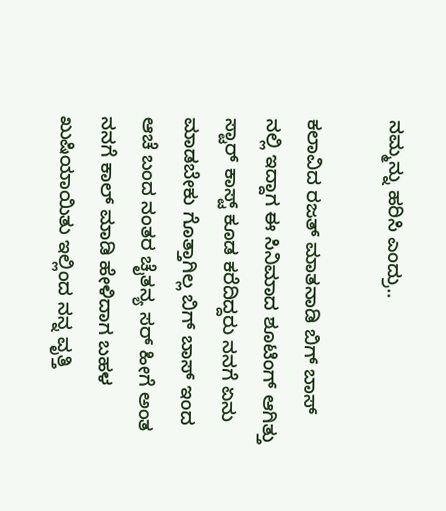ನಮ್ಮನ್ನು ಹರಿಸಿ ಎಂದ್ರು..

ಕಲಾವಿದ ರಜತ್ ಮಾತನಾಡಿ ಬಿಗ್ ಬಾಸ್ ನಲ್ಲಿ ಇದ್ದಾಗ ಈ ಸಿನಿಮಾದ ಶೂಟಿಂಗ್ ಆಗಿತ್ತು ಸ್ಟಾರ್ ಕಾಸ್ಟ್ ಕೂಡ ಕರೆದಿದ್ದರು ನನಗೆ ಏನು ಮಾಡಬೇಕು ಗೊತ್ತಾಗಿಲ್ಲ ಬಿಗ್ ಬಾಸ್ ಇಂದ ಆಚೆ ಬಂದ ನಂತರ ಚೈತನ್ಯ ಸರ್ ಹೀಗೆ ಅಂತ ನನಗೆ ಕಾಲ್ ಮಾಡಿ ಹೇಳಿದಾಗ ಬಹಳ ಖುಷಿಯಾಯಿತು ಇಲ್ಲಿಂದ ನನ್ನ ವೃತ್ತಿ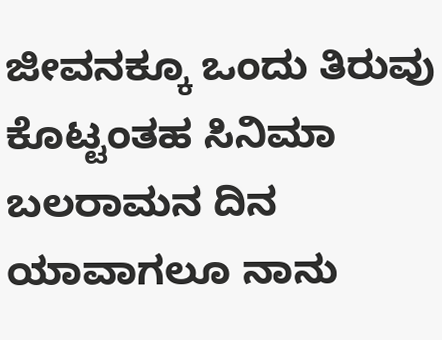ಜೀವನಕ್ಕೂ ಒಂದು ತಿರುವು ಕೊಟ್ಟಂತಹ ಸಿನಿಮಾ ಬಲರಾಮನ ದಿನ ಯಾವಾಗಲೂ ನಾನು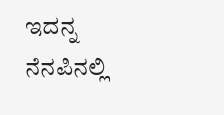ಇದನ್ನ ನೆನಪಿನಲ್ಲಿ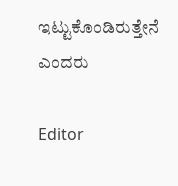ಇಟ್ಟುಕೊಂಡಿರುತ್ತೇನೆ ಎಂದರು

Editor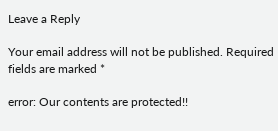Leave a Reply

Your email address will not be published. Required fields are marked *

error: Our contents are protected!!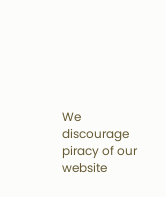We discourage piracy of our website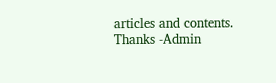articles and contents. Thanks -Admin